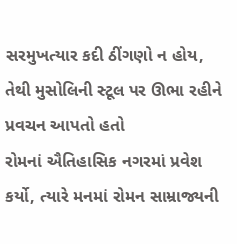સરમુખત્યાર કદી ઠીંગણો ન હોય, તેથી મુસોલિની સ્ટૂલ પર ઊભા રહીને પ્રવચન આપતો હતો
રોમનાં ઐતિહાસિક નગરમાં પ્રવેશ કર્યો, ત્યારે મનમાં રોમન સામ્રાજ્યની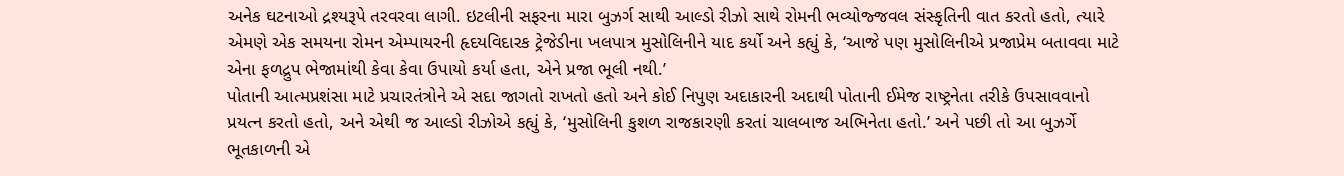અનેક ઘટનાઓ દ્રશ્યરૂપે તરવરવા લાગી. ઇટલીની સફરના મારા બુઝર્ગ સાથી આલ્ડો રીઝો સાથે રોમની ભવ્યોજ્જવલ સંસ્કૃતિની વાત કરતો હતો, ત્યારે એમણે એક સમયના રોમન એમ્પાયરની હૃદયવિદારક ટ્રેજેડીના ખલપાત્ર મુસોલિનીને યાદ કર્યો અને કહ્યું કે, ‘આજે પણ મુસોલિનીએ પ્રજાપ્રેમ બતાવવા માટે એના ફળદ્રુપ ભેજામાંથી કેવા કેવા ઉપાયો કર્યા હતા, એને પ્રજા ભૂલી નથી.’
પોતાની આત્મપ્રશંસા માટે પ્રચારતંત્રોને એ સદા જાગતો રાખતો હતો અને કોઈ નિપુણ અદાકારની અદાથી પોતાની ઈમેજ રાષ્ટ્રનેતા તરીકે ઉપસાવવાનો પ્રયત્ન કરતો હતો, અને એથી જ આલ્ડો રીઝોએ કહ્યું કે, ‘મુસોલિની કુશળ રાજકારણી કરતાં ચાલબાજ અભિનેતા હતો.’ અને પછી તો આ બુઝર્ગે ભૂતકાળની એ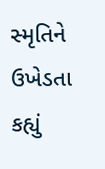સ્મૃતિને ઉખેડતા કહ્યું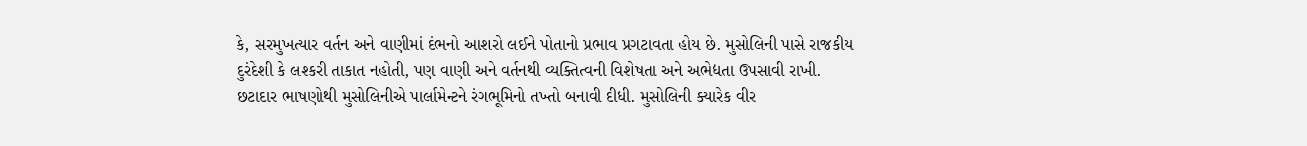કે, સરમુખત્યાર વર્તન અને વાણીમાં દંભનો આશરો લઈને પોતાનો પ્રભાવ પ્રગટાવતા હોય છે. મુસોલિની પાસે રાજકીય દુરંદેશી કે લશ્કરી તાકાત નહોતી, પણ વાણી અને વર્તનથી વ્યક્તિત્વની વિશેષતા અને અભેદ્યતા ઉપસાવી રાખી. છટાદાર ભાષણોથી મુસોલિનીએ પાર્લામેન્ટને રંગભૂમિનો તખ્તો બનાવી દીધી. મુસોલિની ક્યારેક વીર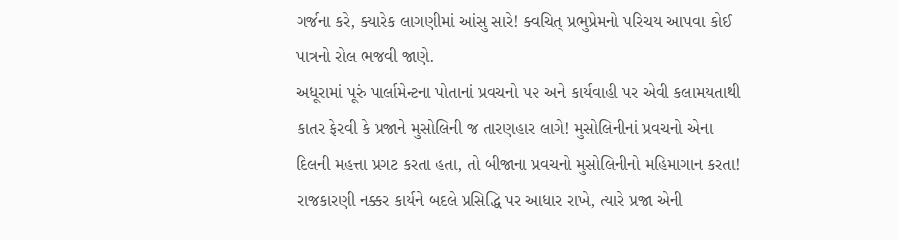ગર્જના કરે, ક્યારેક લાગણીમાં આંસુ સારે! ક્વચિત્ પ્રભુપ્રેમનો પરિચય આપવા કોઈ પાત્રનો રોલ ભજવી જાણે.
અધૂરામાં પૂરું પાર્લામેન્ટના પોતાનાં પ્રવચનો ૫૨ અને કાર્યવાહી પર એવી કલામયતાથી કાતર ફેરવી કે પ્રજાને મુસોલિની જ તારણહાર લાગે! મુસોલિનીનાં પ્રવચનો એના દિલની મહત્તા પ્રગટ કરતા હતા, તો બીજાના પ્રવચનો મુસોલિનીનો મહિમાગાન કરતા!
રાજકારણી નક્કર કાર્યને બદલે પ્રસિદ્ધિ પર આધાર રાખે, ત્યારે પ્રજા એની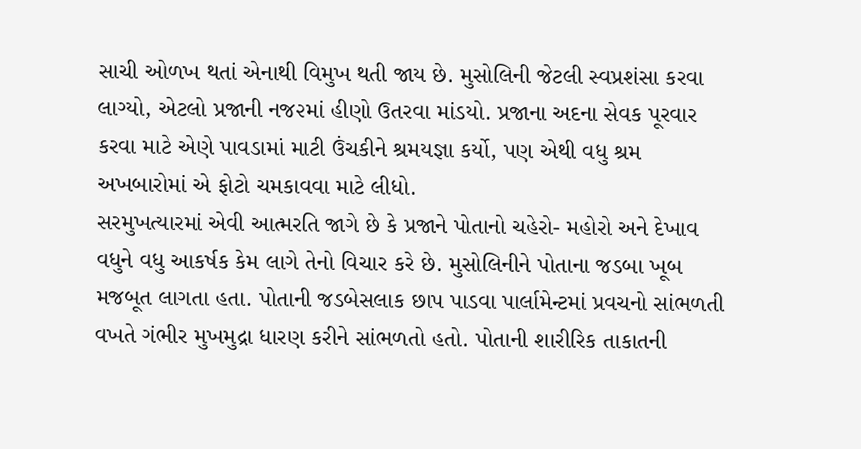સાચી ઓળખ થતાં એનાથી વિમુખ થતી જાય છે. મુસોલિની જેટલી સ્વપ્રશંસા કરવા લાગ્યો, એટલો પ્રજાની નજ૨માં હીણો ઉતરવા માંડયો. પ્રજાના અદના સેવક પૂરવાર કરવા માટે એણે પાવડામાં માટી ઉંચકીને શ્રમયજ્ઞા કર્યો, પણ એથી વધુ શ્રમ અખબારોમાં એ ફોટો ચમકાવવા માટે લીધો.
સરમુખત્યારમાં એવી આત્મરતિ જાગે છે કે પ્રજાને પોતાનો ચહેરો- મહોરો અને દેખાવ વધુને વધુ આકર્ષક કેમ લાગે તેનો વિચાર કરે છે. મુસોલિનીને પોતાના જડબા ખૂબ મજબૂત લાગતા હતા. પોતાની જડબેસલાક છાપ પાડવા પાર્લામેન્ટમાં પ્રવચનો સાંભળતી વખતે ગંભીર મુખમુદ્રા ધારણ કરીને સાંભળતો હતો. પોતાની શારીરિક તાકાતની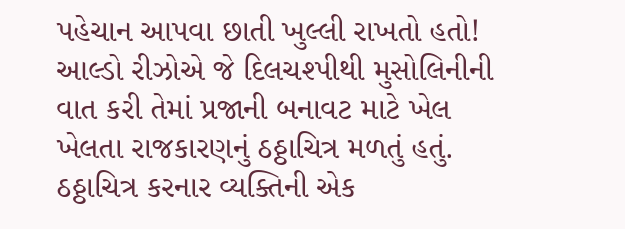પહેચાન આપવા છાતી ખુલ્લી રાખતો હતો!
આલ્ડો રીઝોએ જે દિલચશ્પીથી મુસોલિનીની વાત કરી તેમાં પ્રજાની બનાવટ માટે ખેલ ખેલતા રાજકારણનું ઠઠ્ઠાચિત્ર મળતું હતું. ઠઠ્ઠાચિત્ર કરનાર વ્યક્તિની એક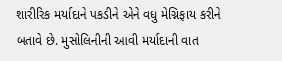શારીરિક મર્યાદાને પકડીને એને વધુ મેગ્નિફાય કરીને બતાવે છે. મુસોલિનીની આવી મર્યાદાની વાત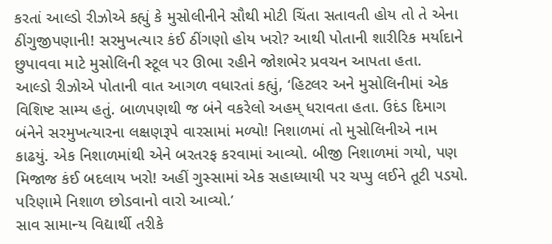કરતાં આલ્ડો રીઝોએ કહ્યું કે મુસોલીનીને સૌથી મોટી ચિંતા સતાવતી હોય તો તે એના ઠીંગુજીપણાની! સરમુખત્યાર કંઈ ઠીંગણો હોય ખરો? આથી પોતાની શારીરિક મર્યાદાને છુપાવવા માટે મુસોલિની સ્ટૂલ પર ઊભા રહીને જોશભેર પ્રવચન આપતા હતા.
આલ્ડો રીઝોએ પોતાની વાત આગળ વધારતાં કહ્યું, ‘હિટલર અને મુસોલિનીમાં એક વિશિષ્ટ સામ્ય હતું. બાળપણથી જ બંને વકરેલો અહમ્ ધરાવતા હતા. ઉદંડ દિમાગ બંનેને સરમુખત્યારના લક્ષણરૂપે વારસામાં મળ્યો! નિશાળમાં તો મુસોલિનીએ નામ કાઢયું. એક નિશાળમાંથી એને બરતરફ કરવામાં આવ્યો. બીજી નિશાળમાં ગયો, પણ મિજાજ કંઈ બદલાય ખરો! અહીં ગુસ્સામાં એક સહાધ્યાયી પર ચપ્પુ લઈને તૂટી પડયો. પરિણામે નિશાળ છોડવાનો વારો આવ્યો.’
સાવ સામાન્ય વિદ્યાર્થી તરીકે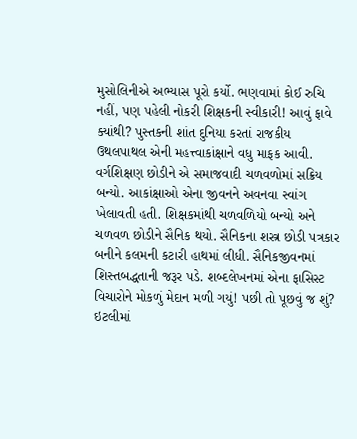મુસોલિનીએ અભ્યાસ પૂરો કર્યો. ભણવામાં કોઈ રુચિ નહીં, પણ પહેલી નોકરી શિક્ષકની સ્વીકારી! આવું ફાવે ક્યાંથી? પુસ્તકની શાંત દુનિયા કરતાં રાજકીય ઉથલપાથલ એની મહત્ત્વાકાંક્ષાને વધુ માફક આવી. વર્ગશિક્ષણ છોડીને એ સમાજવાદી ચળવળોમાં સક્રિય બન્યો. આકાંક્ષાઓ એના જીવનને અવનવા સ્વાંગ ખેલાવતી હતી. શિક્ષકમાંથી ચળવળિયો બન્યો અને ચળવળ છોડીને સૈનિક થયો. સૈનિકના શસ્ત્ર છોડી પત્રકાર બનીને કલમની કટારી હાથમાં લીધી. સૈનિકજીવનમાં શિસ્તબદ્ધતાની જરૂર પડે. શબ્દલેખનમાં એના ફાસિસ્ટ વિચારોને મોકળું મેદાન મળી ગયું! પછી તો પૂછવું જ શું? ઇટલીમાં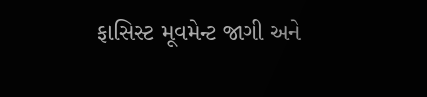ફાસિસ્ટ મૂવમેન્ટ જાગી અને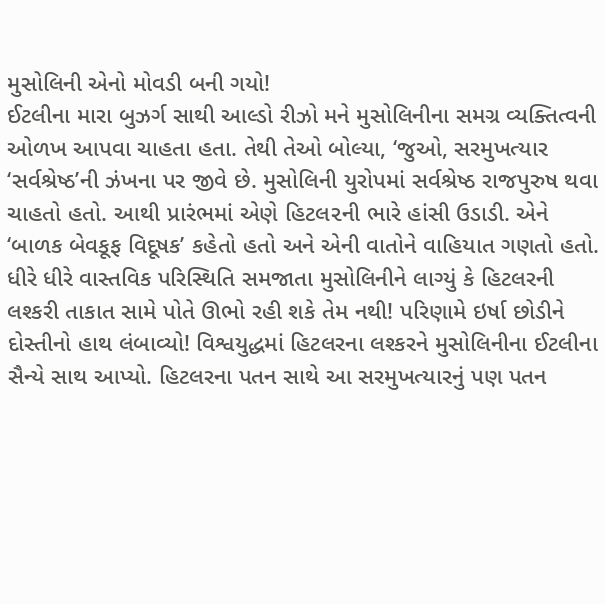મુસોલિની એનો મોવડી બની ગયો!
ઈટલીના મારા બુઝર્ગ સાથી આલ્ડો રીઝો મને મુસોલિનીના સમગ્ર વ્યક્તિત્વની ઓળખ આપવા ચાહતા હતા. તેથી તેઓ બોલ્યા, ‘જુઓ, સરમુખત્યાર ‘સર્વશ્રેષ્ઠ’ની ઝંખના પર જીવે છે. મુસોલિની યુરોપમાં સર્વશ્રેષ્ઠ રાજપુરુષ થવા ચાહતો હતો. આથી પ્રારંભમાં એણે હિટલ૨ની ભારે હાંસી ઉડાડી. એને ‘બાળક બેવકૂફ વિદૂષક’ કહેતો હતો અને એની વાતોને વાહિયાત ગણતો હતો. ધીરે ધીરે વાસ્તવિક પરિસ્થિતિ સમજાતા મુસોલિનીને લાગ્યું કે હિટલરની લશ્કરી તાકાત સામે પોતે ઊભો રહી શકે તેમ નથી! પરિણામે ઇર્ષા છોડીને દોસ્તીનો હાથ લંબાવ્યો! વિશ્વયુદ્ધમાં હિટલરના લશ્કરને મુસોલિનીના ઈટલીના સૈન્યે સાથ આપ્યો. હિટલરના પતન સાથે આ સરમુખત્યારનું પણ પતન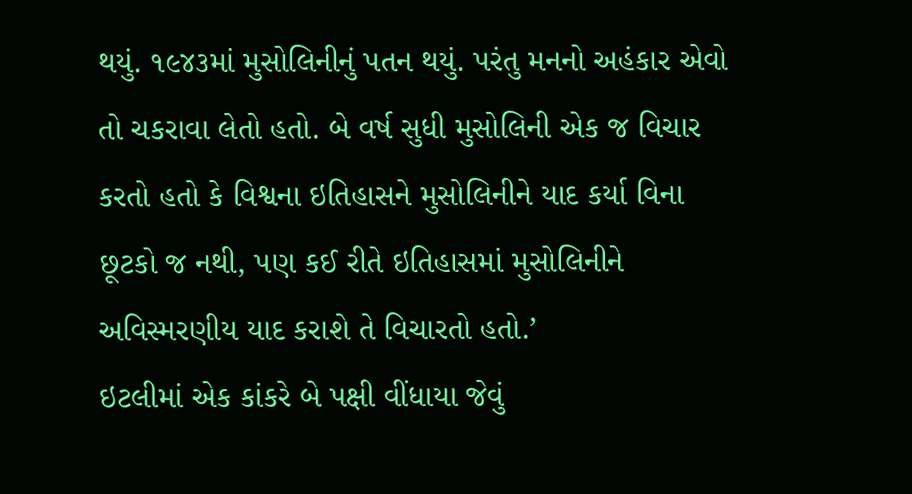થયું. ૧૯૪૩માં મુસોલિનીનું પતન થયું. પરંતુ મનનો અહંકાર એવો તો ચકરાવા લેતો હતો. બે વર્ષ સુધી મુસોલિની એક જ વિચાર કરતો હતો કે વિશ્વના ઇતિહાસને મુસોલિનીને યાદ કર્યા વિના છૂટકો જ નથી, પણ કઈ રીતે ઇતિહાસમાં મુસોલિનીને અવિસ્મરણીય યાદ કરાશે તે વિચારતો હતો.’
ઇટલીમાં એક કાંકરે બે પક્ષી વીંધાયા જેવું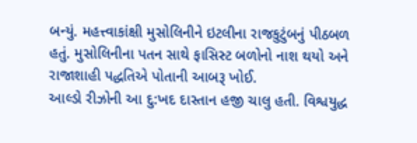બન્યું. મહત્ત્વાકાંક્ષી મુસોલિનીને ઇટલીના રાજકુટુંબનું પીઠબળ હતું. મુસોલિનીના પતન સાથે ફાસિસ્ટ બળોનો નાશ થયો અને રાજાશાહી પદ્ધતિએ પોતાની આબરૂ ખોઈ.
આલ્ડો રીઝોની આ દુ:ખદ દાસ્તાન હજી ચાલુ હતી. વિશ્વયુદ્ધ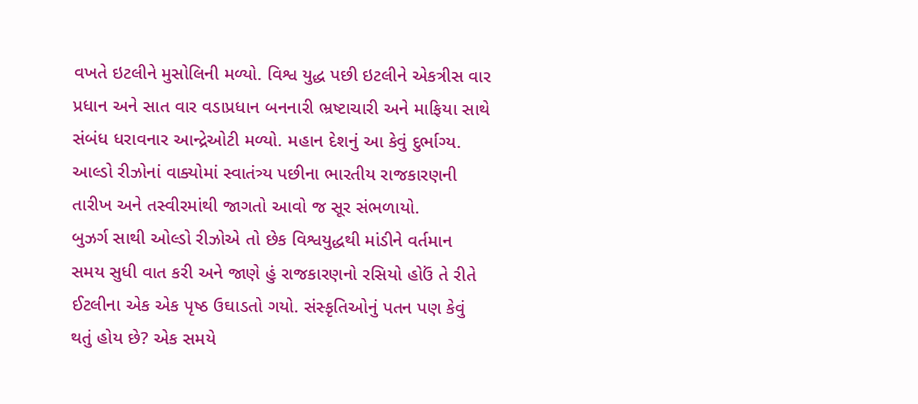વખતે ઇટલીને મુસોલિની મળ્યો. વિશ્વ યુદ્ધ પછી ઇટલીને એકત્રીસ વાર પ્રધાન અને સાત વાર વડાપ્રધાન બનનારી ભ્રષ્ટાચારી અને માફિયા સાથે સંબંધ ધરાવનાર આન્દ્રેઓટી મળ્યો. મહાન દેશનું આ કેવું દુર્ભાગ્ય.
આલ્ડો રીઝોનાં વાક્યોમાં સ્વાતંત્ર્ય પછીના ભારતીય રાજકારણની તારીખ અને તસ્વીરમાંથી જાગતો આવો જ સૂર સંભળાયો.
બુઝર્ગ સાથી ઓલ્ડો રીઝોએ તો છેક વિશ્વયુદ્ધથી માંડીને વર્તમાન સમય સુધી વાત કરી અને જાણે હું રાજકારણનો રસિયો હોઉં તે રીતે ઈટલીના એક એક પૃષ્ઠ ઉઘાડતો ગયો. સંસ્કૃતિઓનું પતન પણ કેવું થતું હોય છે? એક સમયે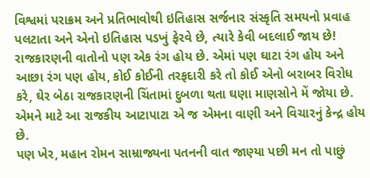વિશ્વમાં પરાક્રમ અને પ્રતિભાવોથી ઇતિહાસ સર્જનાર સંસ્કૃતિ સમયનો પ્રવાહ પલટાતા અને એનો ઇતિહાસ પડખું ફેરવે છે, ત્યારે કેવી બદલાઈ જાય છે!
રાજકારણની વાતોનો પણ એક રંગ હોય છે. એમાં પણ ઘાટા રંગ હોય અને આછા રંગ પણ હોય, કોઈ કોઈની તરફદારી કરે તો કોઈ એનો બરાબર વિરોધ કરે, ઘેર બેઠા રાજકારણની ચિંતામાં દુબળા થતા ઘણા માણસોને મેં જોયા છે. એમને માટે આ રાજકીય આટાપાટા એ જ એમના વાણી અને વિચારનું કેન્દ્ર હોય છે.
પણ ખેર, મહાન રોમન સામ્રાજ્યના પતનની વાત જાણ્યા પછી મન તો પાછું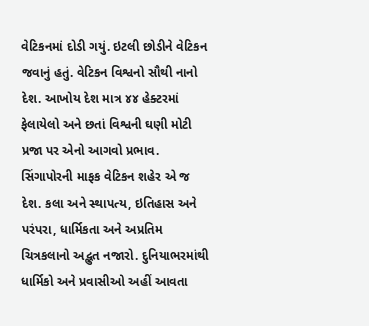વેટિકનમાં દોડી ગયું. ઇટલી છોડીને વેટિકન જવાનું હતું. વેટિકન વિશ્વનો સૌથી નાનો દેશ. આખોય દેશ માત્ર ૪૪ હેક્ટરમાં ફેલાયેલો અને છતાં વિશ્વની ઘણી મોટી પ્રજા પર એનો આગવો પ્રભાવ. સિંગાપોરની માફક વેટિકન શહેર એ જ દેશ. કલા અને સ્થાપત્ય, ઇતિહાસ અને પરંપરા, ધાર્મિકતા અને અપ્રતિમ ચિત્રકલાનો અદ્ભુત નજારો. દુનિયાભરમાંથી ધાર્મિકો અને પ્રવાસીઓ અહીં આવતા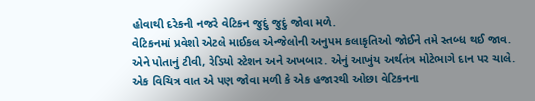હોવાથી દરેકની નજરે વેટિકન જુદું જુદું જોવા મળે.
વેટિકનમાં પ્રવેશો એટલે માઈકલ એન્જેલોની અનુપમ કલાકૃતિઓ જોઈને તમે સ્તબ્ધ થઈ જાવ. એને પોતાનું ટીવી, રેડિયો સ્ટેશન અને અખબાર. એનું આખુંય અર્થતંત્ર મોટેભાગે દાન પર ચાલે. એક વિચિત્ર વાત એ પણ જોવા મળી કે એક હજારથી ઓછા વેટિકનના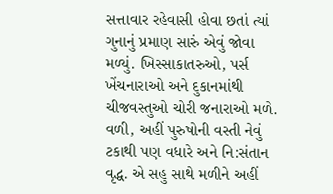સત્તાવાર રહેવાસી હોવા છતાં ત્યાં ગુનાનું પ્રમાણ સારું એવું જોવા મળ્યું. ખિસ્સાકાતરુઓ, પર્સ ખેંચનારાઓ અને દુકાનમાંથી ચીજવસ્તુઓ ચોરી જનારાઓ મળે. વળી, અહીં પુરુષોની વસ્તી નેવું ટકાથી પણ વધારે અને નિ:સંતાન વૃદ્ધ. એ સહુ સાથે મળીને અહીં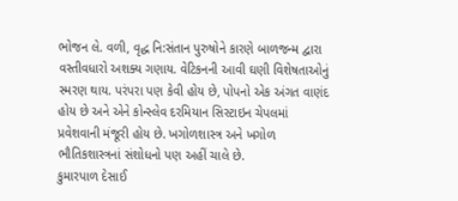ભોજન લે. વળી, વૃદ્ધ નિ:સંતાન પુરુષોને કારણે બાળજન્મ દ્વારા વસ્તીવધારો અશક્ય ગણાય. વેટિકનની આવી ઘણી વિશેષતાઓનું સ્મરણ થાય. પરંપરા પણ કેવી હોય છે, પોપનો એક અંગત વાણંદ હોય છે અને એને કોન્સ્લેવ દરમિયાન સિસ્ટાઇન ચેપલમાં પ્રવેશવાની મંજૂરી હોય છે. ખગોળશાસ્ત્ર અને ખગોળ ભૌતિકશાસ્ત્રનાં સંશોધનો પણ અહીં ચાલે છે.
કુમારપાળ દેસાઈ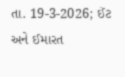તા. 19-3-2026; ઈંટ અને ઈમારત